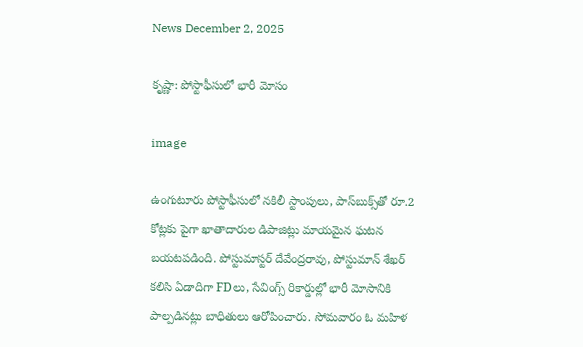News December 2, 2025

కృష్ణా: పోస్టాఫీసులో భారీ మోసం

image

ఉంగుటూరు పోస్టాఫీసులో నకిలీ స్టాంపులు, పాస్‌బుక్స్‌తో రూ.2 కోట్లకు పైగా ఖాతాదారుల డిపాజిట్లు మాయమైన ఘటన బయటపడింది. పోస్టుమాస్టర్ దేవేంద్రరావు, పోస్టుమాన్ శేఖర్ కలిసి ఏడాదిగా FDలు, సేవింగ్స్ రికార్డుల్లో భారీ మోసానికి పాల్పడినట్లు బాధితులు ఆరోపించారు. సోమవారం ఓ మహిళ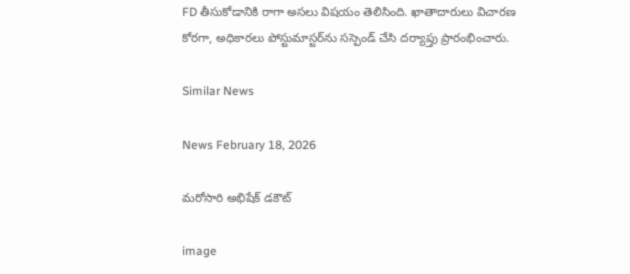FD తీసుకోడానికి రాగా అసలు విషయం తెలిసింది. ఖాతాదారులు విచారణ కోరగా, అధికారలు పోస్టుమాస్టర్‌ను సస్పెండ్ చేసి దర్యాప్తు ప్రారంభించారు.

Similar News

News February 18, 2026

మరోసారి అభిషేక్ డకౌట్

image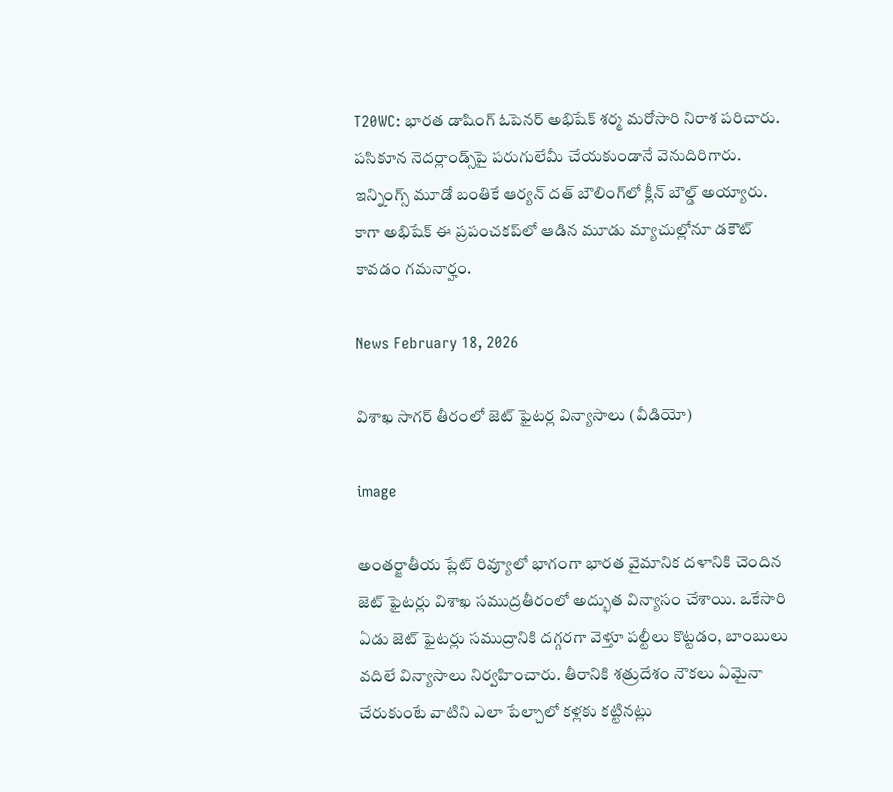T20WC: భారత డాషింగ్ ఓపెనర్ అభిషేక్ శర్మ మరోసారి నిరాశ పరిచారు. పసికూన నెదర్లాండ్స్‌పై పరుగులేమీ చేయకుండానే వెనుదిరిగారు. ఇన్నింగ్స్ మూడో బంతికే ఆర్యన్ దత్ బౌలింగ్‌లో క్లీన్ బౌల్డ్ అయ్యారు. కాగా అభిషేక్ ఈ ప్రపంచకప్‌లో ఆడిన మూడు మ్యాచుల్లోనూ డకౌట్ కావడం గమనార్హం.

News February 18, 2026

విశాఖ సాగర్ తీరంలో జెట్ ఫైటర్ల విన్యాసాలు (వీడియో)

image

అంతర్జాతీయ ప్లేట్ రివ్యూలో భాగంగా భారత వైమానిక దళానికి చెందిన జెట్ ఫైటర్లు విశాఖ సముద్రతీరంలో అద్భుత విన్యాసం చేశాయి. ఒకేసారి ఏడు జెట్ ఫైటర్లు సముద్రానికి దగ్గరగా వెళ్తూ పల్టీలు కొట్టడం, బాంబులు వదిలే విన్యాసాలు నిర్వహించారు. తీరానికి శత్రుదేశం నౌకలు ఏమైనా చేరుకుంటే వాటిని ఎలా పేల్చాలో కళ్లకు కట్టినట్లు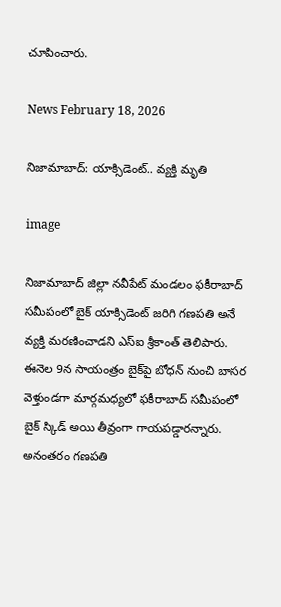చూపించారు.

News February 18, 2026

నిజామాబాద్: యాక్సిడెంట్.. వ్యక్తి మృతి

image

నిజామాబాద్ జిల్లా నవీపేట్ మండలం ఫకీరాబాద్ సమీపంలో బైక్ యాక్సిడెంట్ జరిగి గణపతి అనే వ్యక్తి మరణించాడని ఎస్ఐ శ్రీకాంత్ తెలిపారు. ఈనెల 9న సాయంత్రం బైక్‌పై బోధన్ నుంచి బాసర వెళ్తుండగా మార్గమధ్యలో ఫకీరాబాద్ సమీపంలో బైక్ స్కిడ్ అయి తీవ్రంగా గాయపడ్డారన్నారు. అనంతరం గణపతి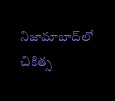నిజామాబాద్‌లో చికిత్స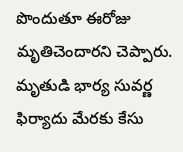పొందుతూ ఈరోజు మృతిచెందారని చెప్పారు. మృతుడి భార్య సువర్ణ ఫిర్యాదు మేరకు కేసు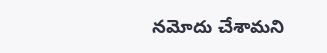నమోదు చేశామని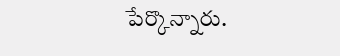పేర్కొన్నారు.